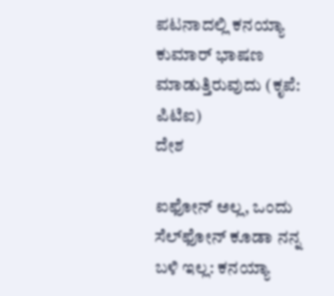ಪಟನಾದಲ್ಲಿ ಕನಯ್ಯಾ ಕುಮಾರ್ ಭಾಷಣ ಮಾಡುತ್ತಿರುವುದು (ಕೃಪೆ: ಪಿಟಿಐ)
ದೇಶ

ಐಫೋನ್ ಅಲ್ಲ, ಒಂದು ಸೆಲ್‌ಫೋನ್ ಕೂಡಾ ನನ್ನ ಬಳಿ ಇಲ್ಲ: ಕನಯ್ಯಾ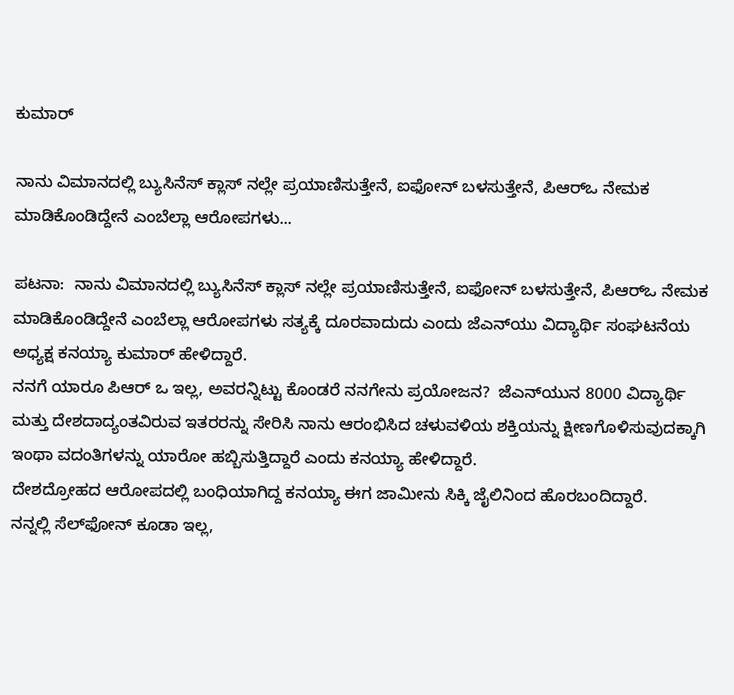ಕುಮಾರ್

ನಾನು ವಿಮಾನದಲ್ಲಿ ಬ್ಯುಸಿನೆಸ್ ಕ್ಲಾಸ್ ನಲ್ಲೇ ಪ್ರಯಾಣಿಸುತ್ತೇನೆ, ಐಫೋನ್ ಬಳಸುತ್ತೇನೆ, ಪಿಆರ್‌ಒ ನೇಮಕ ಮಾಡಿಕೊಂಡಿದ್ದೇನೆ ಎಂಬೆಲ್ಲಾ ಆರೋಪಗಳು...

ಪಟನಾ:  ನಾನು ವಿಮಾನದಲ್ಲಿ ಬ್ಯುಸಿನೆಸ್ ಕ್ಲಾಸ್ ನಲ್ಲೇ ಪ್ರಯಾಣಿಸುತ್ತೇನೆ, ಐಫೋನ್ ಬಳಸುತ್ತೇನೆ, ಪಿಆರ್‌ಒ ನೇಮಕ ಮಾಡಿಕೊಂಡಿದ್ದೇನೆ ಎಂಬೆಲ್ಲಾ ಆರೋಪಗಳು ಸತ್ಯಕ್ಕೆ ದೂರವಾದುದು ಎಂದು ಜೆಎನ್‌ಯು ವಿದ್ಯಾರ್ಥಿ ಸಂಘಟನೆಯ ಅಧ್ಯಕ್ಷ ಕನಯ್ಯಾ ಕುಮಾರ್ ಹೇಳಿದ್ದಾರೆ.
ನನಗೆ ಯಾರೂ ಪಿಆರ್ ಒ ಇಲ್ಲ, ಅವರನ್ನಿಟ್ಟು ಕೊಂಡರೆ ನನಗೇನು ಪ್ರಯೋಜನ?  ಜೆಎನ್‌ಯುನ 8000 ವಿದ್ಯಾರ್ಥಿ ಮತ್ತು ದೇಶದಾದ್ಯಂತವಿರುವ ಇತರರನ್ನು ಸೇರಿಸಿ ನಾನು ಆರಂಭಿಸಿದ ಚಳುವಳಿಯ ಶಕ್ತಿಯನ್ನು ಕ್ಷೀಣಗೊಳಿಸುವುದಕ್ಕಾಗಿ ಇಂಥಾ ವದಂತಿಗಳನ್ನು ಯಾರೋ ಹಬ್ಬಿಸುತ್ತಿದ್ದಾರೆ ಎಂದು ಕನಯ್ಯಾ ಹೇಳಿದ್ದಾರೆ.
ದೇಶದ್ರೋಹದ ಆರೋಪದಲ್ಲಿ ಬಂಧಿಯಾಗಿದ್ದ ಕನಯ್ಯಾ ಈಗ ಜಾಮೀನು ಸಿಕ್ಕಿ ಜೈಲಿನಿಂದ ಹೊರಬಂದಿದ್ದಾರೆ.
ನನ್ನಲ್ಲಿ ಸೆಲ್‌ಫೋನ್ ಕೂಡಾ ಇಲ್ಲ,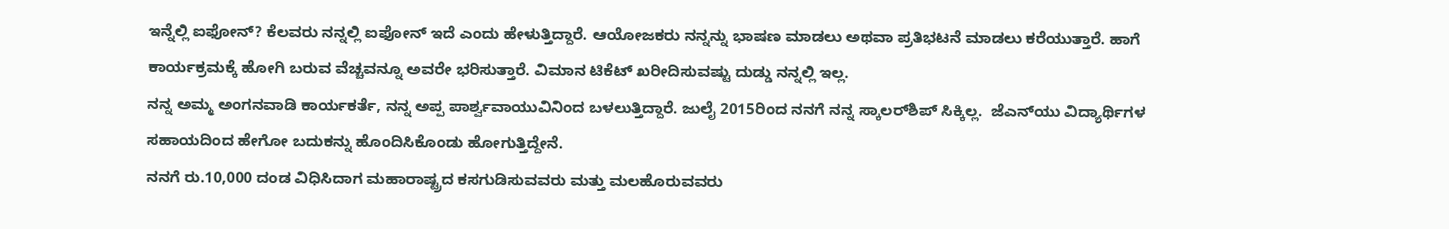ಇನ್ನೆಲ್ಲಿ ಐಫೋನ್? ಕೆಲವರು ನನ್ನಲ್ಲಿ ಐಫೋನ್ ಇದೆ ಎಂದು ಹೇಳುತ್ತಿದ್ದಾರೆ. ಆಯೋಜಕರು ನನ್ನನ್ನು ಭಾಷಣ ಮಾಡಲು ಅಥವಾ ಪ್ರತಿಭಟನೆ ಮಾಡಲು ಕರೆಯುತ್ತಾರೆ. ಹಾಗೆ ಕಾರ್ಯಕ್ರಮಕ್ಕೆ ಹೋಗಿ ಬರುವ ವೆಚ್ಚವನ್ನೂ ಅವರೇ ಭರಿಸುತ್ತಾರೆ. ವಿಮಾನ ಟಿಕೆಟ್ ಖರೀದಿಸುವಷ್ಟು ದುಡ್ಡು ನನ್ನಲ್ಲಿ ಇಲ್ಲ.
ನನ್ನ ಅಮ್ಮ ಅಂಗನವಾಡಿ ಕಾರ್ಯಕರ್ತೆ, ನನ್ನ ಅಪ್ಪ ಪಾರ್ಶ್ವವಾಯುವಿನಿಂದ ಬಳಲುತ್ತಿದ್ದಾರೆ. ಜುಲೈ 2015ರಿಂದ ನನಗೆ ನನ್ನ ಸ್ಕಾಲರ್‌ಶಿಪ್ ಸಿಕ್ಕಿಲ್ಲ.  ಜೆಎನ್‌ಯು ವಿದ್ಯಾರ್ಥಿಗಳ ಸಹಾಯದಿಂದ ಹೇಗೋ ಬದುಕನ್ನು ಹೊಂದಿಸಿಕೊಂಡು ಹೋಗುತ್ತಿದ್ದೇನೆ.
ನನಗೆ ರು.10,000 ದಂಡ ವಿಧಿಸಿದಾಗ ಮಹಾರಾಷ್ಟ್ರದ ಕಸಗುಡಿಸುವವರು ಮತ್ತು ಮಲಹೊರುವವರು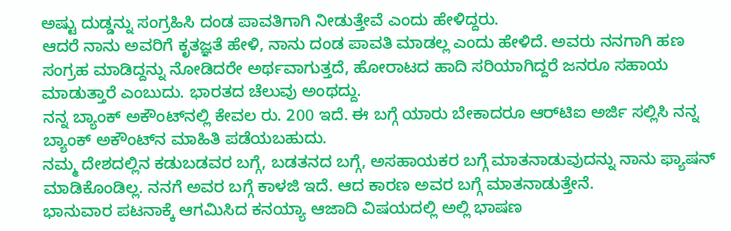ಅಷ್ಟು ದುಡ್ಡನ್ನು ಸಂಗ್ರಹಿಸಿ ದಂಡ ಪಾವತಿಗಾಗಿ ನೀಡುತ್ತೇವೆ ಎಂದು ಹೇಳಿದ್ದರು.
ಆದರೆ ನಾನು ಅವರಿಗೆ ಕೃತಜ್ಞತೆ ಹೇಳಿ, ನಾನು ದಂಡ ಪಾವತಿ ಮಾಡಲ್ಲ ಎಂದು ಹೇಳಿದೆ. ಅವರು ನನಗಾಗಿ ಹಣ ಸಂಗ್ರಹ ಮಾಡಿದ್ದನ್ನು ನೋಡಿದರೇ ಅರ್ಥವಾಗುತ್ತದೆ, ಹೋರಾಟದ ಹಾದಿ ಸರಿಯಾಗಿದ್ದರೆ ಜನರೂ ಸಹಾಯ ಮಾಡುತ್ತಾರೆ ಎಂಬುದು. ಭಾರತದ ಚೆಲುವು ಅಂಥದ್ದು.
ನನ್ನ ಬ್ಯಾಂಕ್ ಅಕೌಂಟ್‌ನಲ್ಲಿ ಕೇವಲ ರು. 200 ಇದೆ. ಈ ಬಗ್ಗೆ ಯಾರು ಬೇಕಾದರೂ ಆರ್‌ಟಿಐ ಅರ್ಜಿ ಸಲ್ಲಿಸಿ ನನ್ನ ಬ್ಯಾಂಕ್ ಅಕೌಂಟ್‌ನ ಮಾಹಿತಿ ಪಡೆಯಬಹುದು.
ನಮ್ಮ ದೇಶದಲ್ಲಿನ ಕಡುಬಡವರ ಬಗ್ಗೆ, ಬಡತನದ ಬಗ್ಗೆ, ಅಸಹಾಯಕರ ಬಗ್ಗೆ ಮಾತನಾಡುವುದನ್ನು ನಾನು ಫ್ಯಾಷನ್ ಮಾಡಿಕೊಂಡಿಲ್ಲ. ನನಗೆ ಅವರ ಬಗ್ಗೆ ಕಾಳಜಿ ಇದೆ. ಆದ ಕಾರಣ ಅವರ ಬಗ್ಗೆ ಮಾತನಾಡುತ್ತೇನೆ.
ಭಾನುವಾರ ಪಟನಾಕ್ಕೆ ಆಗಮಿಸಿದ ಕನಯ್ಯಾ ಆಜಾದಿ ವಿಷಯದಲ್ಲಿ ಅಲ್ಲಿ ಭಾಷಣ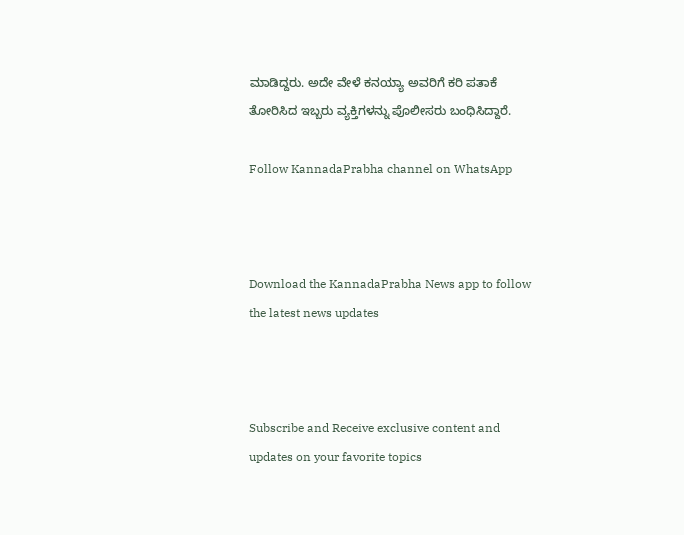ಮಾಡಿದ್ದರು. ಅದೇ ವೇಳೆ ಕನಯ್ಯಾ ಅವರಿಗೆ ಕರಿ ಪತಾಕೆ ತೋರಿಸಿದ ಇಬ್ಬರು ವ್ಯಕ್ತಿಗಳನ್ನು ಪೊಲೀಸರು ಬಂಧಿಸಿದ್ದಾರೆ.

Follow KannadaPrabha channel on WhatsApp



Download the KannadaPrabha News app to follow the latest news updates



Subscribe and Receive exclusive content and updates on your favorite topics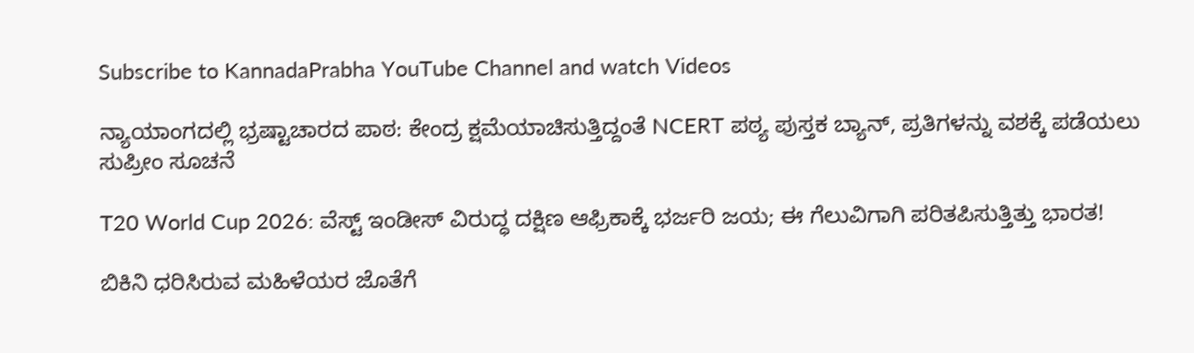Subscribe to KannadaPrabha YouTube Channel and watch Videos

ನ್ಯಾಯಾಂಗದಲ್ಲಿ ಭ್ರಷ್ಟಾಚಾರದ ಪಾಠ: ಕೇಂದ್ರ ಕ್ಷಮೆಯಾಚಿಸುತ್ತಿದ್ದಂತೆ NCERT ಪಠ್ಯ ಪುಸ್ತಕ ಬ್ಯಾನ್, ಪ್ರತಿಗಳನ್ನು ವಶಕ್ಕೆ ಪಡೆಯಲು ಸುಪ್ರೀಂ ಸೂಚನೆ

T20 World Cup 2026: ವೆಸ್ಟ್ ಇಂಡೀಸ್ ವಿರುದ್ಧ ದಕ್ಷಿಣ ಆಫ್ರಿಕಾಕ್ಕೆ ಭರ್ಜರಿ ಜಯ; ಈ ಗೆಲುವಿಗಾಗಿ ಪರಿತಪಿಸುತ್ತಿತ್ತು ಭಾರತ!

ಬಿಕಿನಿ ಧರಿಸಿರುವ ಮಹಿಳೆಯರ ಜೊತೆಗೆ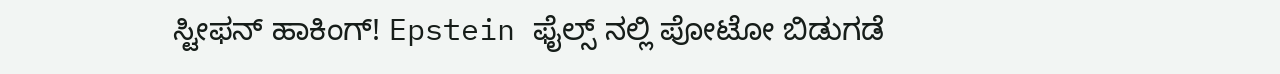ಸ್ಟೀಫನ್ ಹಾಕಿಂಗ್! Epstein ಫೈಲ್ಸ್ ನಲ್ಲಿ ಪೋಟೋ ಬಿಡುಗಡೆ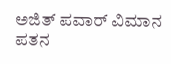ಅಜಿತ್ ಪವಾರ್ ವಿಮಾನ ಪತನ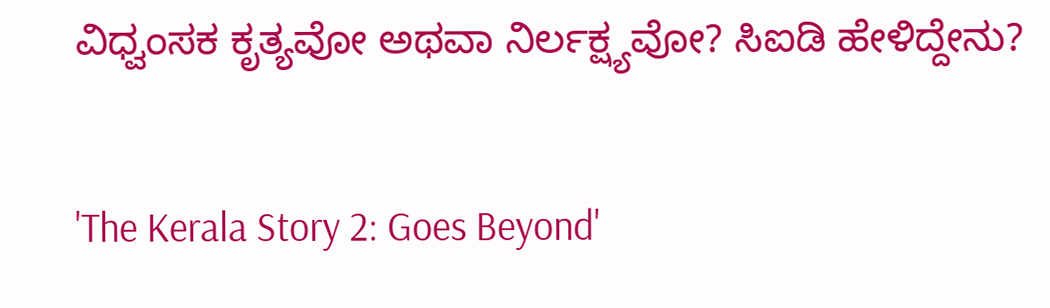ವಿಧ್ವಂಸಕ ಕೃತ್ಯವೋ ಅಥವಾ ನಿರ್ಲಕ್ಷ್ಯವೋ? ಸಿಐಡಿ ಹೇಳಿದ್ದೇನು?

'The Kerala Story 2: Goes Beyond'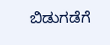ಬಿಡುಗಡೆಗೆ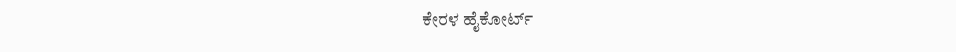ಕೇರಳ ಹೈಕೋರ್ಟ್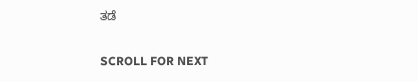ತಡೆ

SCROLL FOR NEXT